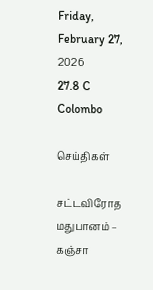Friday, February 27, 2026
27.8 C
Colombo

செய்திகள்

சட்டவிரோத மதுபானம் – கஞ்சா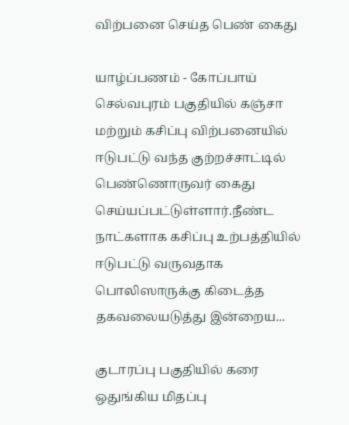விற்பனை செய்த பெண் கைது

யாழ்ப்பணம் - கோப்பாய் செல்வபுரம் பகுதியில் கஞ்சா மற்றும் கசிப்பு விற்பனையில் ஈடுபட்டு வந்த குற்றச்சாட்டில் பெண்ணொருவர் கைது செய்யப்பட்டுள்ளார்.நீண்ட நாட்களாக கசிப்பு உற்பத்தியில் ஈடுபட்டு வருவதாக பொலிஸாருக்கு கிடைத்த தகவலையடுத்து இன்றைய...

குடாரப்பு பகுதியில் கரை ஒதுங்கிய மிதப்பு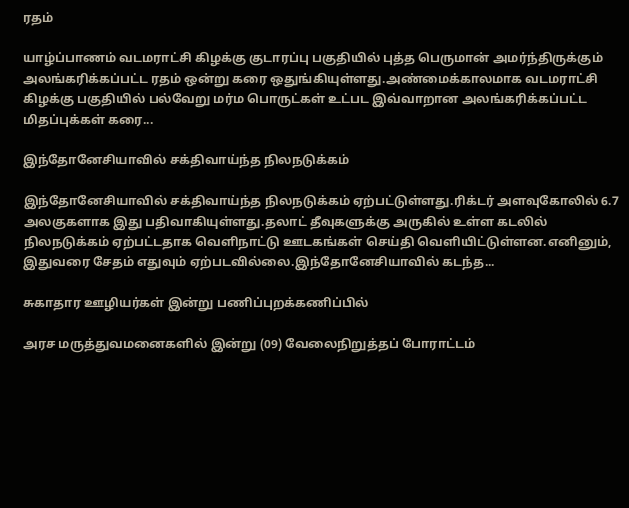ரதம்

யாழ்ப்பாணம் வடமராட்சி கிழக்கு குடாரப்பு பகுதியில் புத்த பெருமான் அமர்ந்திருக்கும் அலங்கரிக்கப்பட்ட ரதம் ஒன்று கரை ஒதுங்கியுள்ளது.அண்மைக்காலமாக வடமராட்சி கிழக்கு பகுதியில் பல்வேறு மர்ம பொருட்கள் உட்பட இவ்வாறான அலங்கரிக்கப்பட்ட மிதப்புக்கள் கரை...

இந்தோனேசியாவில் சக்திவாய்ந்த நிலநடுக்கம்

இந்தோனேசியாவில் சக்திவாய்ந்த நிலநடுக்கம் ஏற்பட்டுள்ளது.ரிக்டர் அளவுகோலில் 6.7 அலகுகளாக இது பதிவாகியுள்ளது.தலாட் தீவுகளுக்கு அருகில் உள்ள கடலில் நிலநடுக்கம் ஏற்பட்டதாக வெளிநாட்டு ஊடகங்கள் செய்தி வெளியிட்டுள்ளன.எனினும், இதுவரை சேதம் எதுவும் ஏற்படவில்லை.இந்தோனேசியாவில் கடந்த...

சுகாதார ஊழியர்கள் இன்று பணிப்புறக்கணிப்பில்

அரச மருத்துவமனைகளில் இன்று (09) வேலைநிறுத்தப் போராட்டம்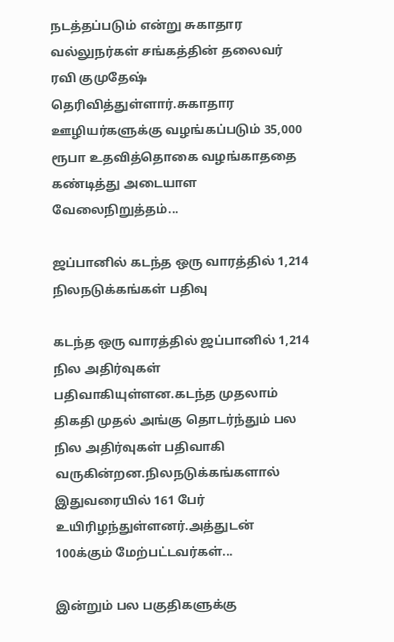நடத்தப்படும் என்று சுகாதார வல்லுநர்கள் சங்கத்தின் தலைவர் ரவி குமுதேஷ் தெரிவித்துள்ளார்.சுகாதார ஊழியர்களுக்கு வழங்கப்படும் 35,000 ரூபா உதவித்தொகை வழங்காததை கண்டித்து அடையாள வேலைநிறுத்தம்...

ஜப்பானில் கடந்த ஒரு வாரத்தில் 1,214 நிலநடுக்கங்கள் பதிவு

கடந்த ஒரு வாரத்தில் ஜப்பானில் 1,214 நில அதிர்வுகள் பதிவாகியுள்ளன.கடந்த முதலாம் திகதி முதல் அங்கு தொடர்ந்தும் பல நில அதிர்வுகள் பதிவாகி வருகின்றன.நிலநடுக்கங்களால் இதுவரையில் 161 பேர் உயிரிழந்துள்ளனர்.அத்துடன் 100க்கும் மேற்பட்டவர்கள்...

இன்றும் பல பகுதிகளுக்கு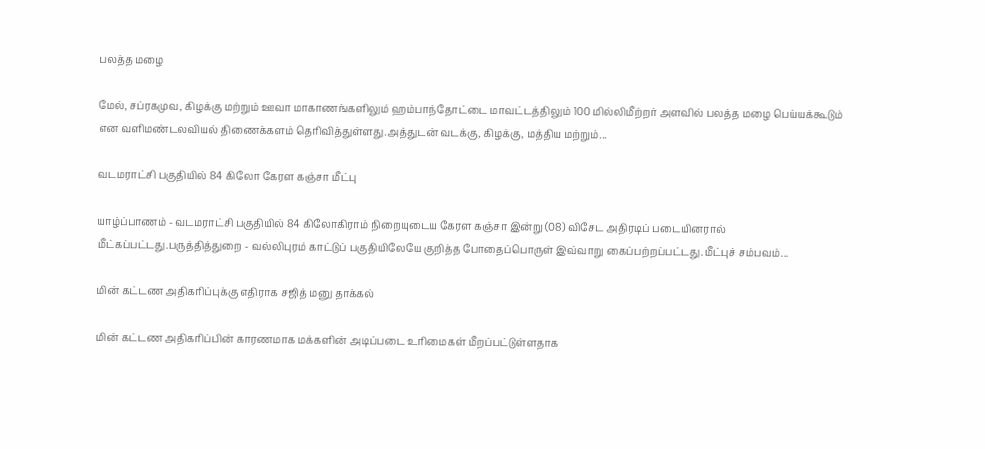பலத்த மழை

மேல், சப்ரகமுவ, கிழக்கு மற்றும் ஊவா மாகாணங்களிலும் ஹம்பாந்தோட்டை மாவட்டத்திலும் 100 மில்லிமீற்றர் அளவில் பலத்த மழை பெய்யக்கூடும் என வளிமண்டலவியல் திணைக்களம் தெரிவித்துள்ளது.அத்துடன் வடக்கு, கிழக்கு, மத்திய மற்றும்...

வடமராட்சி பகுதியில் 84 கிலோ கேரள கஞ்சா மீட்பு

யாழ்ப்பாணம் - வடமராட்சி பகுதியில் 84 கிலோகிராம் நிறையுடைய கேரள கஞ்சா இன்று (08) விசேட அதிரடிப் படையினரால் மீட்கப்பட்டது.பருத்தித்துறை - வல்லிபுரம் காட்டுப் பகுதியிலேயே குறித்த போதைப்பொருள் இவ்வாறு கைப்பற்றப்பட்டது.மீட்புச் சம்பவம்...

மின் கட்டண அதிகரிப்புக்கு எதிராக சஜித் மனு தாக்கல்

மின் கட்டண அதிகரிப்பின் காரணமாக மக்களின் அடிப்படை உரிமைகள் மீறப்பட்டுள்ளதாக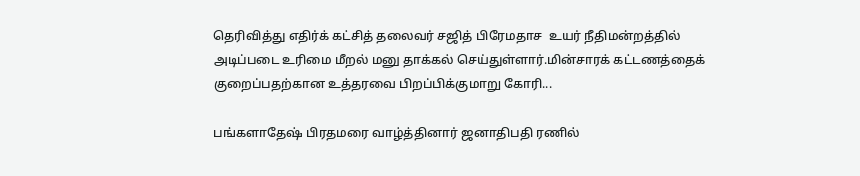தெரிவித்து எதிர்க் கட்சித் தலைவர் சஜித் பிரேமதாச  உயர் நீதிமன்றத்தில் அடிப்படை உரிமை மீறல் மனு தாக்கல் செய்துள்ளார்.மின்சாரக் கட்டணத்தைக் குறைப்பதற்கான உத்தரவை பிறப்பிக்குமாறு கோரி...

பங்களாதேஷ் பிரதமரை வாழ்த்தினார் ஜனாதிபதி ரணில்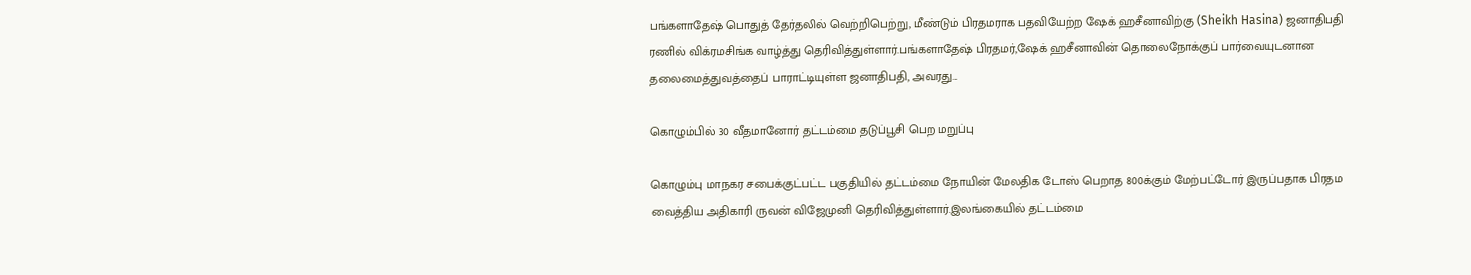பங்களாதேஷ் பொதுத் தேர்தலில் வெற்றிபெற்று, மீண்டும் பிரதமராக பதவியேற்ற ஷேக் ஹசீனாவிற்கு (Sheikh Hasina) ஜனாதிபதி ரணில் விக்ரமசிங்க வாழ்த்து தெரிவித்துள்ளார்.பங்களாதேஷ் பிரதமர்,ஷேக் ஹசீனாவின் தொலைநோக்குப் பார்வையுடனான தலைமைத்துவத்தைப் பாராட்டியுள்ள ஜனாதிபதி, அவரது...

கொழும்பில் 30 வீதமானோர் தட்டம்மை தடுப்பூசி பெற மறுப்பு

கொழும்பு மாநகர சபைக்குட்பட்ட பகுதியில் தட்டம்மை நோயின் மேலதிக டோஸ் பெறாத 800க்கும் மேற்பட்டோர் இருப்பதாக பிரதம வைத்திய அதிகாரி ருவன் விஜேமுனி தெரிவித்துள்ளார்.இலங்கையில் தட்டம்மை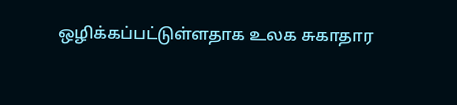ஒழிக்கப்பட்டுள்ளதாக உலக சுகாதார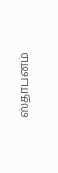ஸ்தாபனம்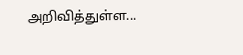அறிவித்துள்ள...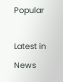Popular

Latest in News